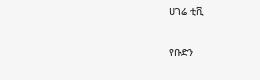ሀገሬ ቲቪ

የቡድን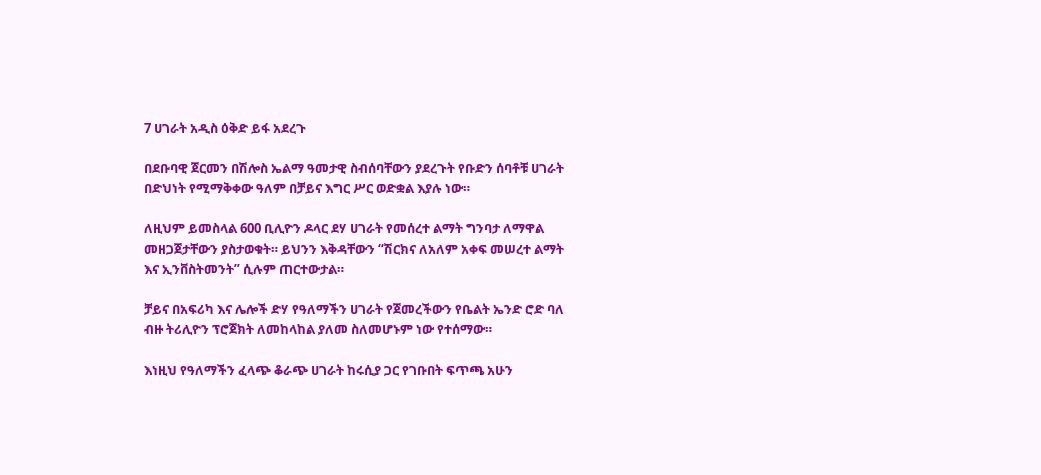7 ሀገራት አዲስ ዕቅድ ይፋ አደረጉ

በደቡባዊ ጀርመን በሽሎስ ኤልማ ዓመታዊ ስብሰባቸውን ያደረጉት የቡድን ሰባቶቹ ሀገራት በድህነት የሚማቅቀው ዓለም በቻይና እግር ሥር ወድቋል እያሉ ነው።

ለዚህም ይመስላል 600 ቢሊዮን ዶላር ደሃ ሀገራት የመሰረተ ልማት ግንባታ ለማዋል መዘጋጀታቸውን ያስታወቁት። ይህንን እቅዳቸውን “ሽርክና ለአለም አቀፍ መሠረተ ልማት እና ኢንቨስትመንት” ሲሉም ጠርተውታል።

ቻይና በአፍሪካ እና ሌሎች ድሃ የዓለማችን ሀገራት የጀመረችውን የቤልት ኤንድ ሮድ ባለ ብዙ ትሪሊዮን ፕሮጀክት ለመከላከል ያለመ ስለመሆኑም ነው የተሰማው።

እነዚህ የዓለማችን ፈላጭ ቆራጭ ሀገራት ከሩሲያ ጋር የገቡበት ፍጥጫ አሁን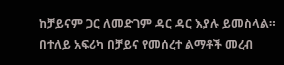ከቻይናም ጋር ለመድገም ዳር ዳር እያሉ ይመስላል። በተለይ አፍሪካ በቻይና የመሰረተ ልማቶች መረብ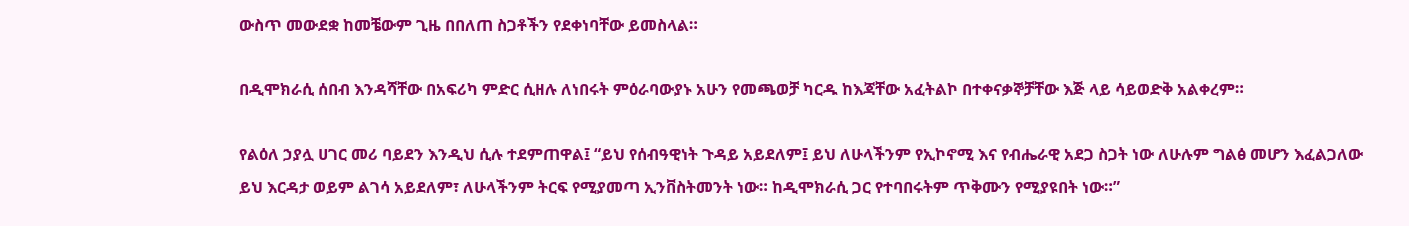ውስጥ መውደቋ ከመቼውም ጊዜ በበለጠ ስጋቶችን የደቀነባቸው ይመስላል።

በዲሞክራሲ ሰበብ እንዳሻቸው በአፍሪካ ምድር ሲዘሉ ለነበሩት ምዕራባውያኑ አሁን የመጫወቻ ካርዱ ከእጃቸው አፈትልኮ በተቀናቃኞቻቸው እጅ ላይ ሳይወድቅ አልቀረም።

የልዕለ ኃያሏ ሀገር መሪ ባይደን እንዲህ ሲሉ ተደምጠዋል፤ “ይህ የሰብዓዊነት ጉዳይ አይደለም፤ ይህ ለሁላችንም የኢኮኖሚ እና የብሔራዊ አደጋ ስጋት ነው ለሁሉም ግልፅ መሆን እፈልጋለው ይህ እርዳታ ወይም ልገሳ አይደለም፣ ለሁላችንም ትርፍ የሚያመጣ ኢንቨስትመንት ነው። ከዲሞክራሲ ጋር የተባበሩትም ጥቅሙን የሚያዩበት ነው።”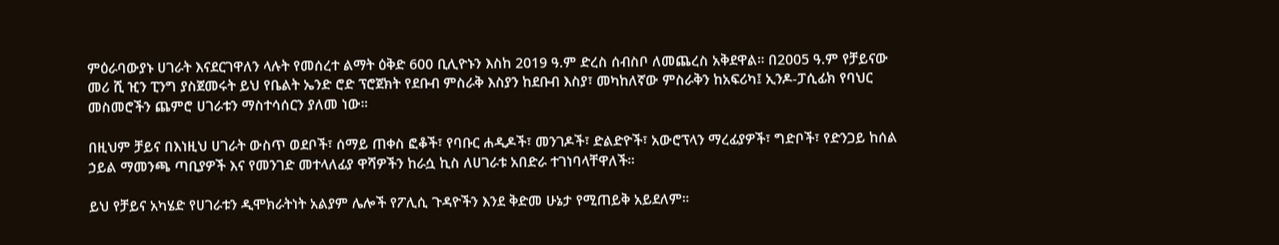ምዕራባውያኑ ሀገራት እናደርገዋለን ላሉት የመሰረተ ልማት ዕቅድ 600 ቢሊዮኑን እስከ 2019 ዓ.ም ድረስ ሰብስቦ ለመጨረስ አቅደዋል። በ2005 ዓ.ም የቻይናው መሪ ሺ ዢን ፒንግ ያስጀመሩት ይህ የቤልት ኤንድ ሮድ ፕሮጀክት የደቡብ ምስራቅ እስያን ከደቡብ እስያ፣ መካከለኛው ምስራቅን ከአፍሪካ፤ ኢንዶ-ፓሲፊክ የባህር መስመሮችን ጨምሮ ሀገራቱን ማስተሳሰርን ያለመ ነው።

በዚህም ቻይና በእነዚህ ሀገራት ውስጥ ወደቦች፣ ሰማይ ጠቀስ ፎቆች፣ የባቡር ሐዲዶች፣ መንገዶች፣ ድልድዮች፣ አውሮፕላን ማረፊያዎች፣ ግድቦች፣ የድንጋይ ከሰል ኃይል ማመንጫ ጣቢያዎች እና የመንገድ መተላለፊያ ዋሻዎችን ከራሷ ኪስ ለሀገራቱ አበድራ ተገነባላቸዋለች።

ይህ የቻይና አካሄድ የሀገራቱን ዲሞክራትነት አልያም ሌሎች የፖሊሲ ጉዳዮችን እንደ ቅድመ ሁኔታ የሚጠይቅ አይደለም።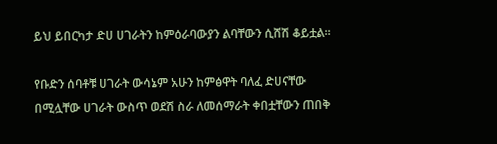ይህ ይበርካታ ድሀ ሀገራትን ከምዕራባውያን ልባቸውን ሲሸሽ ቆይቷል።

የቡድን ሰባቶቹ ሀገራት ውሳኔም አሁን ከምፅዋት ባለፈ ድሀናቸው በሚሏቸው ሀገራት ውስጥ ወደሽ ስራ ለመሰማራት ቀበቷቸውን ጠበቅ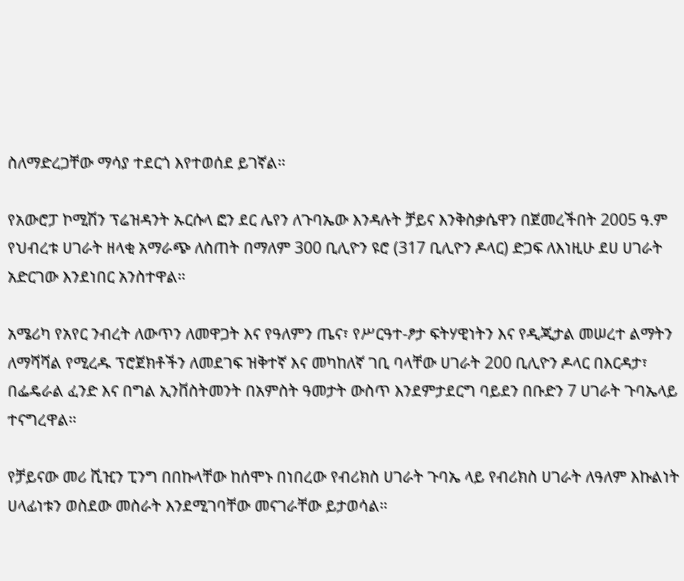ስለማድረጋቸው ማሳያ ተደርጎ እየተወሰደ ይገኛል።

የአውሮፓ ኮሚሽን ፕሬዝዳንት ኡርሱላ ፎን ደር ሌየን ለጉባኤው እንዳሉት ቻይና እንቅስቃሴዋን በጀመረችበት 2005 ዓ.ም የህብረቱ ሀገራት ዘላቂ አማራጭ ለስጠት በማለም 300 ቢሊዮን ዩሮ (317 ቢሊዮን ዶላር) ድጋፍ ለእነዚሁ ደሀ ሀገራት አድርገው እንደነበር አንስተዋል።

አሜሪካ የአየር ንብረት ለውጥን ለመዋጋት እና የዓለምን ጤና፣ የሥርዓተ-ፆታ ፍትሃዊነትን እና የዲጂታል መሠረተ ልማትን ለማሻሻል የሚረዱ ፕሮጀክቶችን ለመደገፍ ዝቅተኛ እና መካከለኛ ገቢ ባላቸው ሀገራት 200 ቢሊዮን ዶላር በእርዳታ፣ በፌዴራል ፈንድ እና በግል ኢንቨስትመንት በአምስት ዓመታት ውስጥ እንደምታደርግ ባይደን በቡድን 7 ሀገራት ጉባኤላይ ተናግረዋል።

የቻይናው መሪ ሺዢን ፒንግ በበኩላቸው ከሰሞኑ በነበረው የብሪክስ ሀገራት ጉባኤ ላይ የብሪክስ ሀገራት ለዓለም እኩልነት ሀላፊነቱን ወስደው መስራት እንደሚገባቸው መናገራቸው ይታወሳል።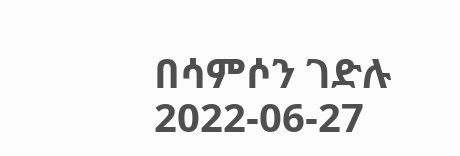በሳምሶን ገድሉ
2022-06-27